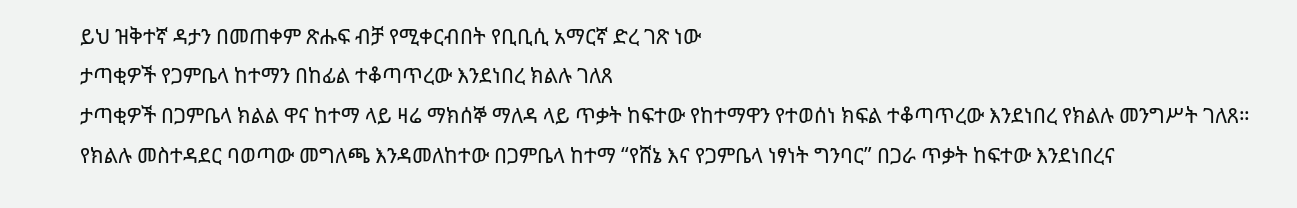ይህ ዝቅተኛ ዳታን በመጠቀም ጽሑፍ ብቻ የሚቀርብበት የቢቢሲ አማርኛ ድረ ገጽ ነው
ታጣቂዎች የጋምቤላ ከተማን በከፊል ተቆጣጥረው እንደነበረ ክልሉ ገለጸ
ታጣቂዎች በጋምቤላ ክልል ዋና ከተማ ላይ ዛሬ ማክሰኞ ማለዳ ላይ ጥቃት ከፍተው የከተማዋን የተወሰነ ክፍል ተቆጣጥረው እንደነበረ የክልሉ መንግሥት ገለጸ።
የክልሉ መስተዳደር ባወጣው መግለጫ እንዳመለከተው በጋምቤላ ከተማ “የሸኔ እና የጋምቤላ ነፃነት ግንባር” በጋራ ጥቃት ከፍተው እንደነበረና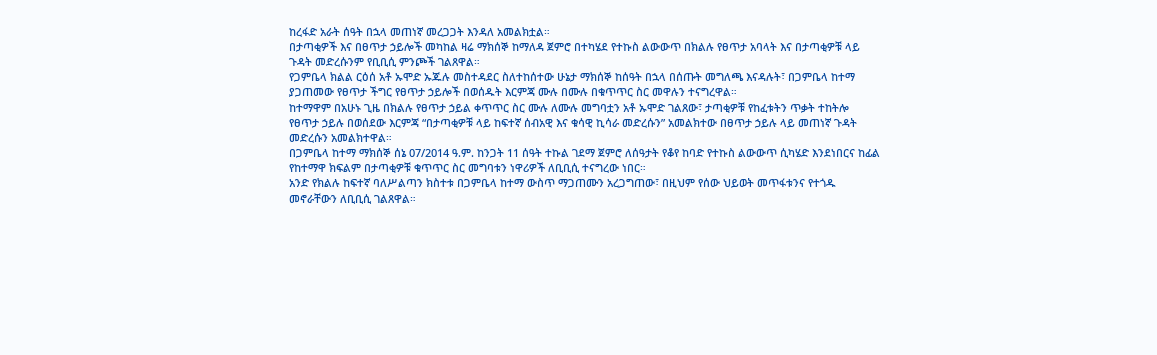ከረፋድ አራት ሰዓት በኋላ መጠነኛ መረጋጋት እንዳለ አመልክቷል።
በታጣቂዎች እና በፀጥታ ኃይሎች መካከል ዛሬ ማክሰኞ ከማለዳ ጀምሮ በተካሄደ የተኩስ ልውውጥ በክልሉ የፀጥታ አባላት እና በታጣቂዎቹ ላይ ጉዳት መድረሱንም የቢቢሲ ምንጮች ገልጸዋል።
የጋምቤላ ክልል ርዕሰ አቶ ኡሞድ ኡጁሉ መስተዳደር ስለተከሰተው ሁኔታ ማክሰኞ ከሰዓት በኋላ በሰጡት መግለጫ እናዳሉት፣ በጋምቤላ ከተማ ያጋጠመው የፀጥታ ችግር የፀጥታ ኃይሎች በወሰዱት እርምጃ ሙሉ በሙሉ በቁጥጥር ስር መዋሉን ተናግረዋል።
ከተማዋም በአሁኑ ጊዜ በክልሉ የፀጥታ ኃይል ቀጥጥር ስር ሙሉ ለሙሉ መግባቷን አቶ ኡሞድ ገልጸው፣ ታጣቂዎቹ የከፈቱትን ጥቃት ተከትሎ የፀጥታ ኃይሉ በወሰደው እርምጃ “በታጣቂዎቹ ላይ ከፍተኛ ሰብአዊ እና ቁሳዊ ኪሳራ መድረሱን” አመልክተው በፀጥታ ኃይሉ ላይ መጠነኛ ጉዳት መድረሱን አመልክተዋል።
በጋምቤላ ከተማ ማክሰኞ ሰኔ 07/2014 ዓ.ም. ከንጋት 11 ሰዓት ተኩል ገደማ ጀምሮ ለሰዓታት የቆየ ከባድ የተኩስ ልውውጥ ሲካሄድ እንደነበርና ከፊል የከተማዋ ክፍልም በታጣቂዎቹ ቁጥጥር ስር መግባቱን ነዋሪዎች ለቢቢሲ ተናግረው ነበር።
አንድ የክልሉ ከፍተኛ ባለሥልጣን ክስተቱ በጋምቤላ ከተማ ውስጥ ማጋጠሙን አረጋግጠው፣ በዚህም የሰው ህይወት መጥፋቱንና የተጎዱ መኖራቸውን ለቢቢሲ ገልጸዋል።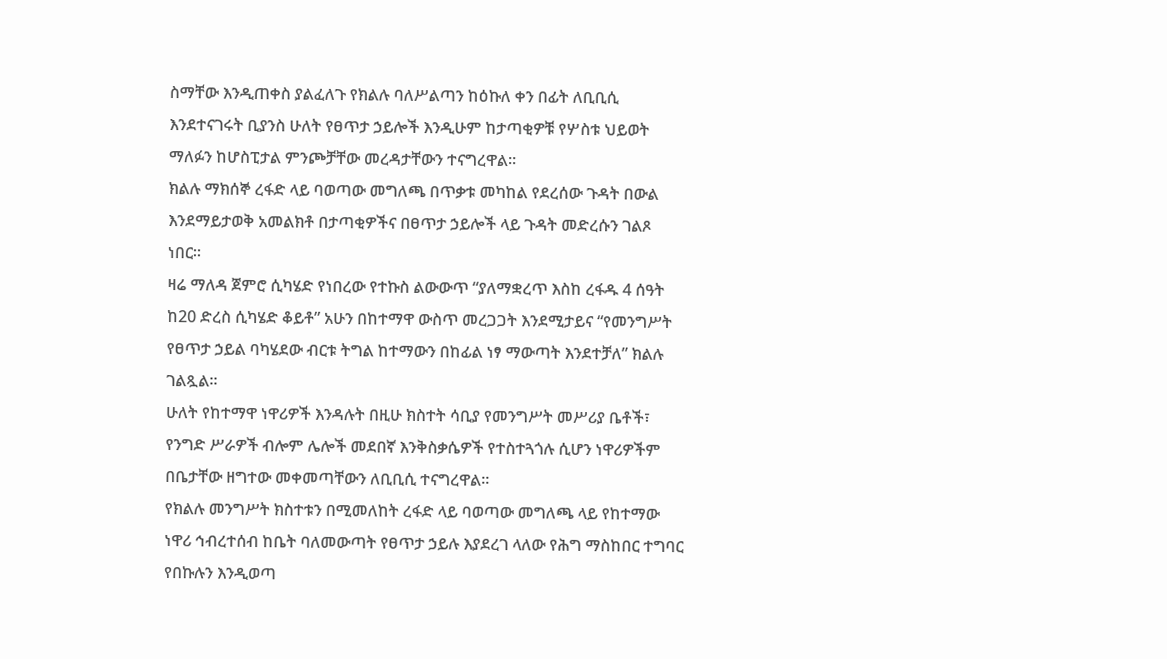ስማቸው እንዲጠቀስ ያልፈለጉ የክልሉ ባለሥልጣን ከዕኩለ ቀን በፊት ለቢቢሲ እንደተናገሩት ቢያንስ ሁለት የፀጥታ ኃይሎች እንዲሁም ከታጣቂዎቹ የሦስቱ ህይወት ማለፉን ከሆስፒታል ምንጮቻቸው መረዳታቸውን ተናግረዋል።
ክልሉ ማክሰኞ ረፋድ ላይ ባወጣው መግለጫ በጥቃቱ መካከል የደረሰው ጉዳት በውል እንደማይታወቅ አመልክቶ በታጣቂዎችና በፀጥታ ኃይሎች ላይ ጉዳት መድረሱን ገልጾ ነበር።
ዛሬ ማለዳ ጀምሮ ሲካሄድ የነበረው የተኩስ ልውውጥ “ያለማቋረጥ እስከ ረፋዱ 4 ሰዓት ከ20 ድረስ ሲካሄድ ቆይቶ” አሁን በከተማዋ ውስጥ መረጋጋት እንደሚታይና “የመንግሥት የፀጥታ ኃይል ባካሄደው ብርቱ ትግል ከተማውን በከፊል ነፃ ማውጣት እንደተቻለ” ክልሉ ገልጿል።
ሁለት የከተማዋ ነዋሪዎች እንዳሉት በዚሁ ክስተት ሳቢያ የመንግሥት መሥሪያ ቤቶች፣ የንግድ ሥራዎች ብሎም ሌሎች መደበኛ እንቅስቃሴዎች የተስተጓጎሉ ሲሆን ነዋሪዎችም በቤታቸው ዘግተው መቀመጣቸውን ለቢቢሲ ተናግረዋል።
የክልሉ መንግሥት ክስተቱን በሚመለከት ረፋድ ላይ ባወጣው መግለጫ ላይ የከተማው ነዋሪ ኅብረተሰብ ከቤት ባለመውጣት የፀጥታ ኃይሉ እያደረገ ላለው የሕግ ማስከበር ተግባር የበኩሉን እንዲወጣ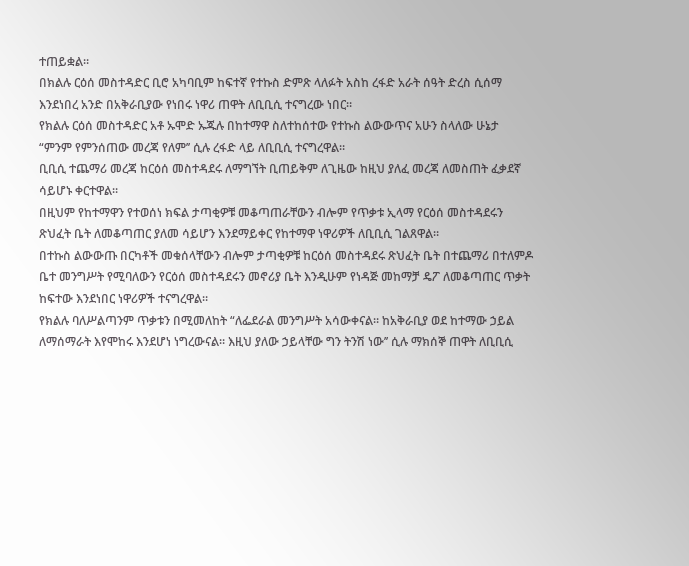ተጠይቋል።
በክልሉ ርዕሰ መስተዳድር ቢሮ አካባቢም ከፍተኛ የተኩስ ድምጽ ላለፉት አስከ ረፋድ አራት ሰዓት ድረስ ሲሰማ እንደነበረ አንድ በአቅራቢያው የነበሩ ነዋሪ ጠዋት ለቢቢሲ ተናግረው ነበር።
የክልሉ ርዕሰ መስተዳድር አቶ ኡሞድ ኡጁሉ በከተማዋ ስለተከሰተው የተኩስ ልውውጥና አሁን ስላለው ሁኔታ “ምንም የምንሰጠው መረጃ የለም’’ ሲሉ ረፋድ ላይ ለቢቢሲ ተናግረዋል።
ቢቢሲ ተጨማሪ መረጃ ከርዕሰ መስተዳደሩ ለማግኘት ቢጠይቅም ለጊዜው ከዚህ ያለፈ መረጃ ለመስጠት ፈቃደኛ ሳይሆኑ ቀርተዋል።
በዚህም የከተማዋን የተወሰነ ክፍል ታጣቂዎቹ መቆጣጠራቸውን ብሎም የጥቃቱ ኢላማ የርዕሰ መስተዳደሩን ጽህፈት ቤት ለመቆጣጠር ያለመ ሳይሆን እንደማይቀር የከተማዋ ነዋሪዎች ለቢቢሲ ገልጸዋል።
በተኩስ ልውውጡ በርካቶች መቁሰላቸውን ብሎም ታጣቂዎቹ ከርዕሰ መስተዳደሩ ጽህፈት ቤት በተጨማሪ በተለምዶ ቤተ መንግሥት የሚባለውን የርዕሰ መስተዳደሩን መኖሪያ ቤት እንዲሁም የነዳጅ መከማቻ ዴፖ ለመቆጣጠር ጥቃት ከፍተው እንደነበር ነዋሪዎች ተናግረዋል።
የክልሉ ባለሥልጣንም ጥቃቱን በሚመለከት “ለፌደራል መንግሥት አሳውቀናል። ከአቅራቢያ ወደ ከተማው ኃይል ለማሰማራት እየሞከሩ እንደሆነ ነግረውናል። እዚህ ያለው ኃይላቸው ግን ትንሽ ነው’’ ሲሉ ማክሰኞ ጠዋት ለቢቢሲ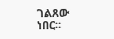ገልጸው ነበር።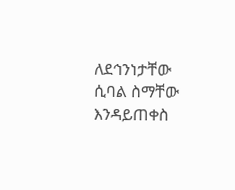ለደኅንነታቸው ሲባል ስማቸው እንዳይጠቀስ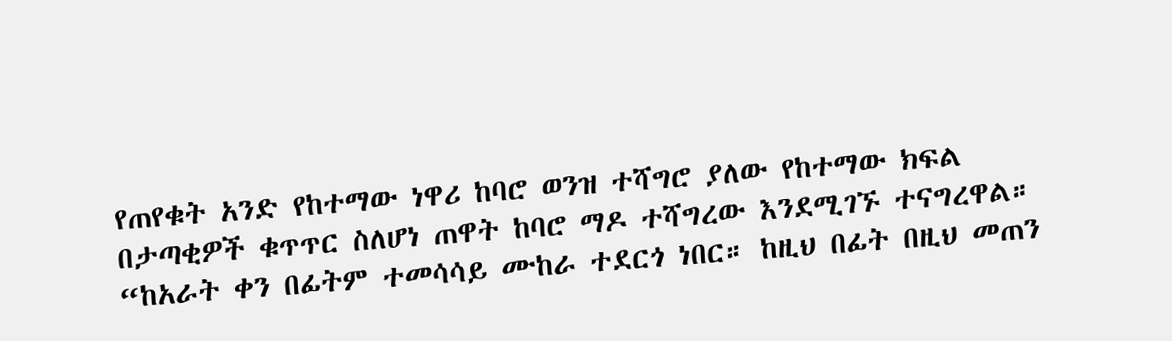የጠየቁት አንድ የከተማው ነዋሪ ከባሮ ወንዝ ተሻግሮ ያለው የከተማው ክፍል በታጣቂዎች ቁጥጥር ስለሆነ ጠዋት ከባሮ ማዶ ተሻግረው እንደሚገኙ ተናግረዋል።
“ከአራት ቀን በፊትም ተመሳሳይ ሙከራ ተደርጎ ነበር። ከዚህ በፊት በዚህ መጠን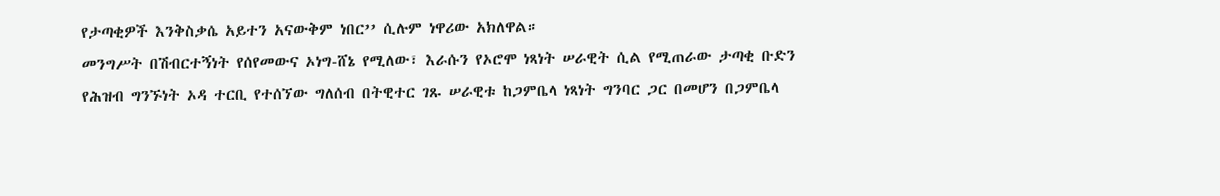የታጣቂዎች እንቅስቃሴ አይተን አናውቅም ነበር’’ ሲሉም ነዋሪው አክለዋል።
መንግሥት በሽብርተኝነት የሰየመውና ኦነግ-ሸኔ የሚለው፣ እራሱን የኦሮሞ ነጻነት ሠራዊት ሲል የሚጠራው ታጣቂ ቡድን የሕዝብ ግንኙነት ኦዳ ተርቢ የተሰኘው ግለሰብ በትዊተር ገጹ ሠራዊቱ ከጋምቤላ ነጻነት ግንባር ጋር በመሆን በጋምቤላ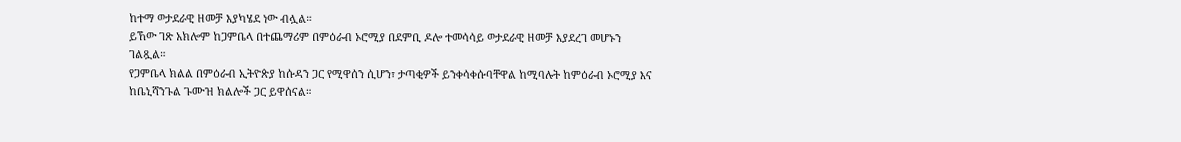ከተማ ወታደራዊ ዘመቻ እያካሄደ ነው ብሏል።
ይኸው ገጽ አክሎም ከጋምቤላ በተጨማሪም በምዕራብ ኦሮሚያ በደምቢ ዶሎ ተመሳሳይ ወታደራዊ ዘመቻ እያደረገ መሆኑን ገልጿል።
የጋምቤላ ክልል በምዕራብ ኢትዮጵያ ከሱዳን ጋር የሚዋሰን ሲሆን፣ ታጣቂዎች ይንቀሳቀሱባቸዋል ከሚባሉት ከምዕራብ ኦሮሚያ እና ከቤኒሻንጉል ጉሙዝ ክልሎች ጋር ይዋሰናል።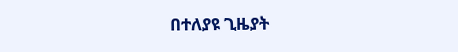በተለያዩ ጊዜያት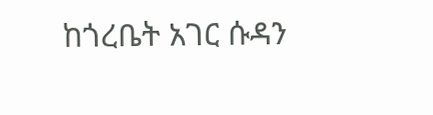ከጎረቤት አገር ሱዳን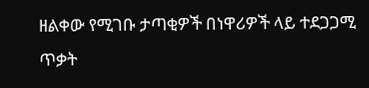ዘልቀው የሚገቡ ታጣቂዎች በነዋሪዎች ላይ ተደጋጋሚ ጥቃት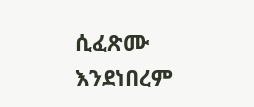ሲፈጽሙ እንደነበረም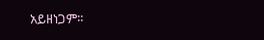አይዘነጋም።